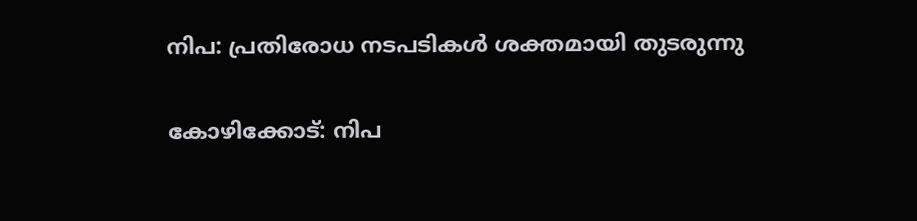നിപ: പ്രതിരോധ നടപടികള്‍ ശക്തമായി തുടരുന്നു

കോഴിക്കോട്: നിപ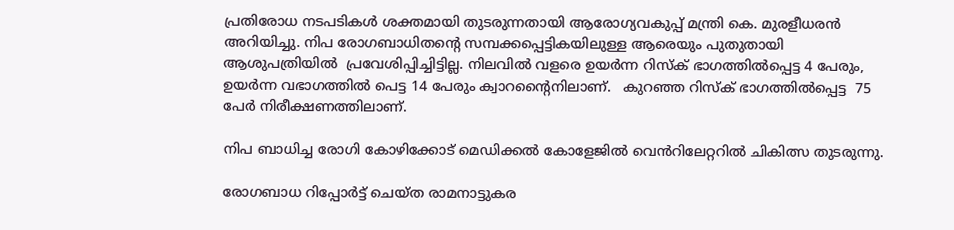പ്രതിരോധ നടപടികള്‍ ശക്തമായി തുടരുന്നതായി ആരോഗ്യവകുപ്പ് മന്ത്രി കെ. മുരളീധരന്‍ അറിയിച്ചു. നിപ രോഗബാധിതൻ്റെ സമ്പക്കപ്പെട്ടികയിലുള്ള ആരെയും പുതുതായി  ആശുപത്രിയിൽ  പ്രവേശിപ്പിച്ചിട്ടില്ല. നിലവിൽ വളരെ ഉയർന്ന റിസ്ക് ഭാഗത്തിൽപ്പെട്ട 4 പേരും,  ഉയർന്ന വഭാഗത്തിൽ പെട്ട 14 പേരും ക്വാറന്റൈനിലാണ്.   കുറഞ്ഞ റിസ്ക് ഭാഗത്തിൽപ്പെട്ട  75 പേർ നിരീക്ഷണത്തിലാണ്.

നിപ ബാധിച്ച രോഗി കോഴിക്കോട് മെഡിക്കൽ കോളേജിൽ വെൻറിലേറ്ററിൽ ചികിത്സ തുടരുന്നു.

രോഗബാധ റിപ്പോർട്ട് ചെയ്ത രാമനാട്ടുകര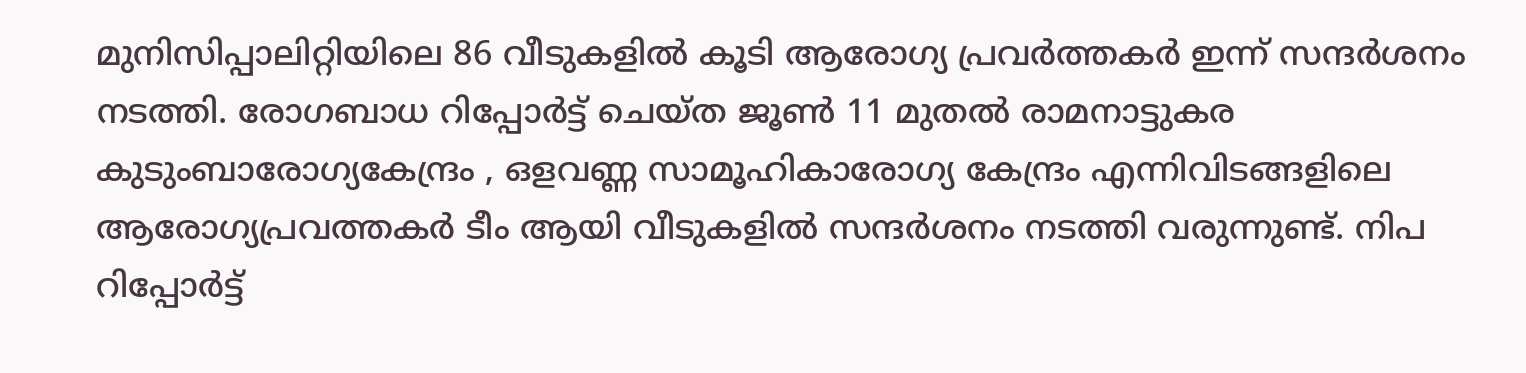മുനിസിപ്പാലിറ്റിയിലെ 86 വീടുകളിൽ കൂടി ആരോഗ്യ പ്രവർത്തകർ ഇന്ന് സന്ദർശനം നടത്തി. രോഗബാധ റിപ്പോർട്ട് ചെയ്ത ജൂൺ 11 മുതൽ രാമനാട്ടുകര കുടുംബാരോഗ്യകേന്ദ്രം , ഒളവണ്ണ സാമൂഹികാരോഗ്യ കേന്ദ്രം എന്നിവിടങ്ങളിലെ  ആരോഗ്യപ്രവത്തകർ ടീം ആയി വീടുകളിൽ സന്ദർശനം നടത്തി വരുന്നുണ്ട്. നിപ റിപ്പോർട്ട്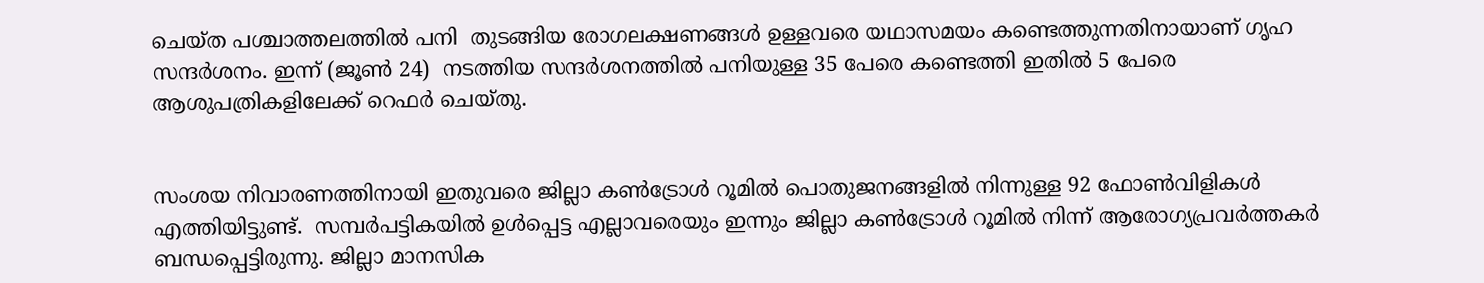ചെയ്ത പശ്ചാത്തലത്തിൽ പനി  തുടങ്ങിയ രോഗലക്ഷണങ്ങൾ ഉള്ളവരെ യഥാസമയം കണ്ടെത്തുന്നതിനായാണ് ഗൃഹ സന്ദർശനം. ഇന്ന് (ജൂൺ 24)  നടത്തിയ സന്ദർശനത്തിൽ പനിയുള്ള 35 പേരെ കണ്ടെത്തി ഇതിൽ 5 പേരെ ആശുപത്രികളിലേക്ക് റെഫർ ചെയ്തു.


സംശയ നിവാരണത്തിനായി ഇതുവരെ ജില്ലാ കൺട്രോൾ റൂമിൽ പൊതുജനങ്ങളിൽ നിന്നുള്ള 92 ഫോൺവിളികൾ എത്തിയിട്ടുണ്ട്.  സമ്പർപട്ടികയിൽ ഉൾപ്പെട്ട എല്ലാവരെയും ഇന്നും ജില്ലാ കൺട്രോൾ റൂമിൽ നിന്ന് ആരോഗ്യപ്രവർത്തകർ ബന്ധപ്പെട്ടിരുന്നു. ജില്ലാ മാനസിക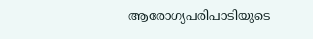ആരോഗ്യപരിപാടിയുടെ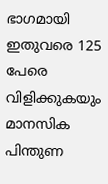ഭാഗമായി  ഇതുവരെ 125 പേരെ വിളിക്കുകയും മാനസിക പിന്തുണ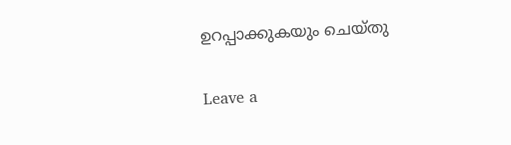ഉറപ്പാക്കുകയും ചെയ്തു

Leave a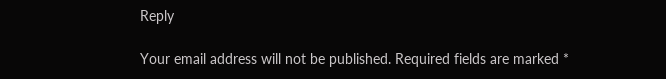Reply

Your email address will not be published. Required fields are marked *